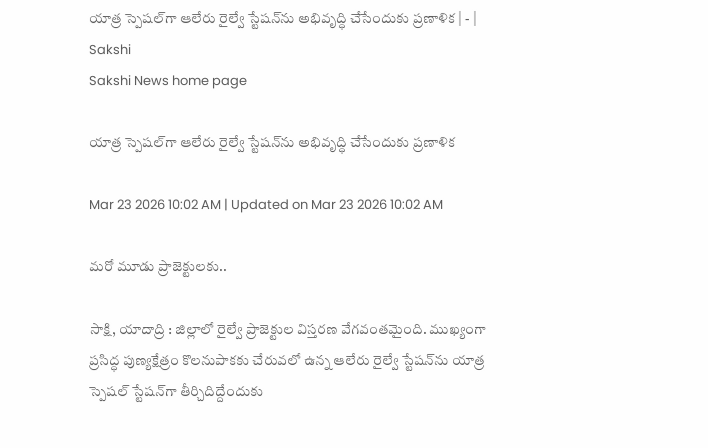యాత్ర స్పెషల్‌గా ఆలేరు రైల్వే స్టేషన్‌ను అభివృద్ధి చేసేందుకు ప్రణాళిక | - | Sakshi
Sakshi News home page

యాత్ర స్పెషల్‌గా ఆలేరు రైల్వే స్టేషన్‌ను అభివృద్ధి చేసేందుకు ప్రణాళిక

Mar 23 2026 10:02 AM | Updated on Mar 23 2026 10:02 AM

మరో మూడు ప్రాజెక్టులకు..

సాక్షి, యాదాద్రి : జిల్లాలో రైల్వే ప్రాజెక్టుల విస్తరణ వేగవంతమైంది. ముఖ్యంగా ప్రసిద్ధ పుణ్యక్షేత్రం కొలనుపాకకు చేరువలో ఉన్న ఆలేరు రైల్వే స్టేషన్‌ను యాత్ర స్పెషల్‌ స్టేషన్‌గా తీర్చిదిద్దేందుకు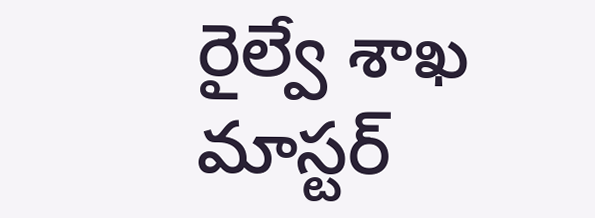రైల్వే శాఖ మాస్టర్‌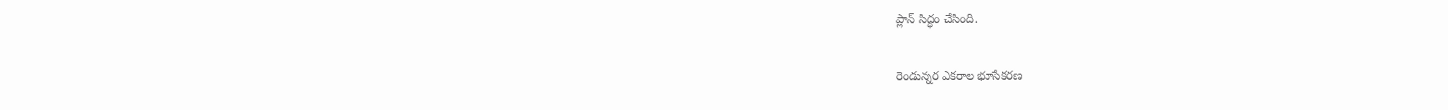ప్లాన్‌ సిద్ధం చేసింది.

రెండున్నర ఎకరాల భూసేకరణ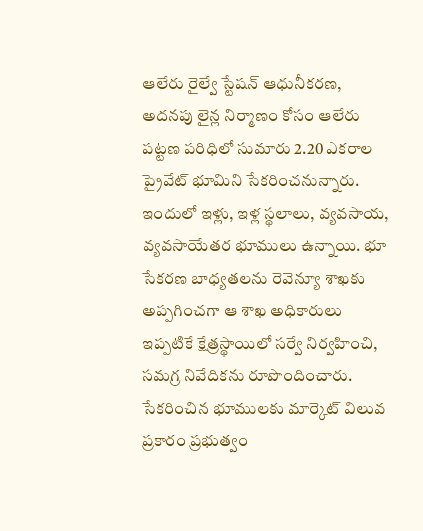ఆలేరు రైల్వే స్టేషన్‌ ఆధునీకరణ, అదనపు లైన్ల నిర్మాణం కోసం ఆలేరు పట్టణ పరిధిలో సుమారు 2.20 ఎకరాల ప్రైవేట్‌ భూమిని సేకరించనున్నారు. ఇందులో ఇళ్లు, ఇళ్ల స్థలాలు, వ్యవసాయ, వ్యవసాయేతర భూములు ఉన్నాయి. భూ సేకరణ బాధ్యతలను రెవెన్యూ శాఖకు అప్పగించగా ఆ శాఖ అధికారులు ఇప్పటికే క్షేత్రస్థాయిలో సర్వే నిర్వహించి, సమగ్ర నివేదికను రూపొందించారు. సేకరించిన భూములకు మార్కెట్‌ విలువ ప్రకారం ప్రభుత్వం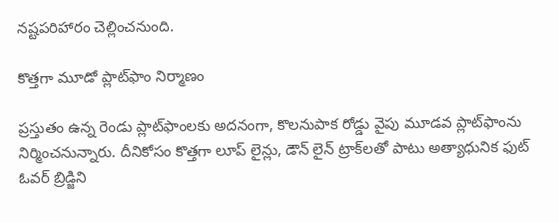నష్టపరిహారం చెల్లించనుంది.

కొత్తగా మూడో ప్లాట్‌ఫాం నిర్మాణం

ప్రస్తుతం ఉన్న రెండు ప్లాట్‌ఫాంలకు అదనంగా, కొలనుపాక రోడ్డు వైపు మూడవ ప్లాట్‌ఫాంను నిర్మించనున్నారు. దీనికోసం కొత్తగా లూప్‌ లైన్లు, డౌన్‌ లైన్‌ ట్రాక్‌లతో పాటు అత్యాధునిక ఫుట్‌ ఓవర్‌ బ్రిడ్జిని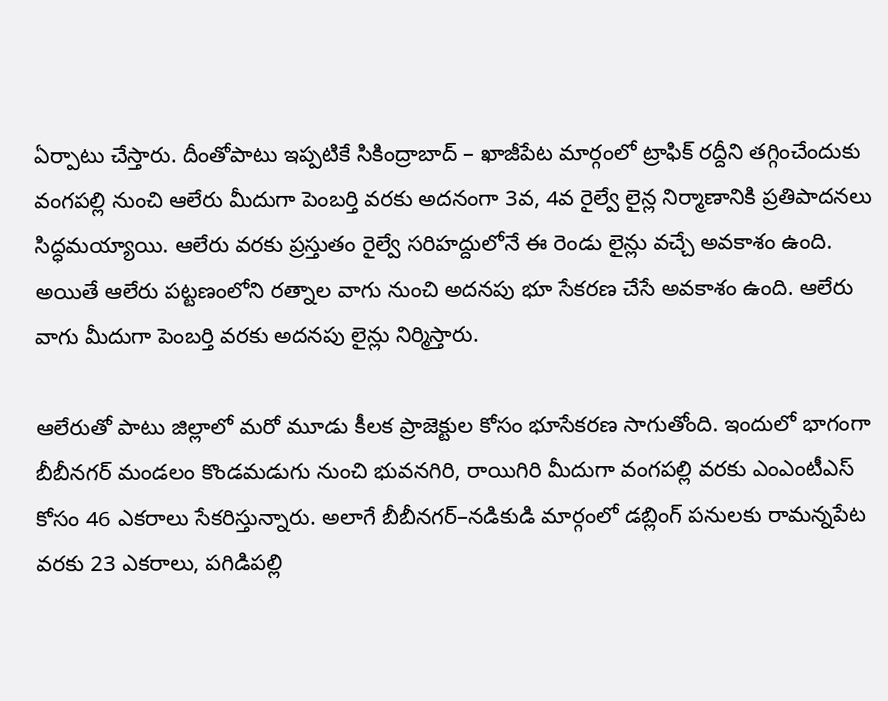ఏర్పాటు చేస్తారు. దీంతోపాటు ఇప్పటికే సికింద్రాబాద్‌ – ఖాజీపేట మార్గంలో ట్రాఫిక్‌ రద్దీని తగ్గించేందుకు వంగపల్లి నుంచి ఆలేరు మీదుగా పెంబర్తి వరకు అదనంగా 3వ, 4వ రైల్వే లైన్ల నిర్మాణానికి ప్రతిపాదనలు సిద్ధమయ్యాయి. ఆలేరు వరకు ప్రస్తుతం రైల్వే సరిహద్దులోనే ఈ రెండు లైన్లు వచ్చే అవకాశం ఉంది. అయితే ఆలేరు పట్టణంలోని రత్నాల వాగు నుంచి అదనపు భూ సేకరణ చేసే అవకాశం ఉంది. ఆలేరు వాగు మీదుగా పెంబర్తి వరకు అదనపు లైన్లు నిర్మిస్తారు.

ఆలేరుతో పాటు జిల్లాలో మరో మూడు కీలక ప్రాజెక్టుల కోసం భూసేకరణ సాగుతోంది. ఇందులో భాగంగా బీబీనగర్‌ మండలం కొండమడుగు నుంచి భువనగిరి, రాయిగిరి మీదుగా వంగపల్లి వరకు ఎంఎంటీఎస్‌ కోసం 46 ఎకరాలు సేకరిస్తున్నారు. అలాగే బీబీనగర్‌–నడికుడి మార్గంలో డబ్లింగ్‌ పనులకు రామన్నపేట వరకు 23 ఎకరాలు, పగిడిపల్లి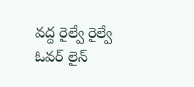వద్ద రైల్వే రైల్వే ఓవర్‌ లైన్‌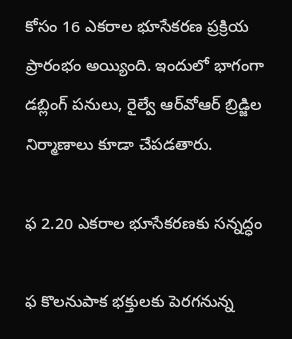కోసం 16 ఎకరాల భూసేకరణ ప్రక్రియ ప్రారంభం అయ్యింది. ఇందులో భాగంగా డబ్లింగ్‌ పనులు, రైల్వే ఆర్‌వోఆర్‌ బ్రిడ్జిల నిర్మాణాలు కూడా చేపడతారు.

ఫ 2.20 ఎకరాల భూసేకరణకు సన్నద్ధం

ఫ కొలనుపాక భక్తులకు పెరగనున్న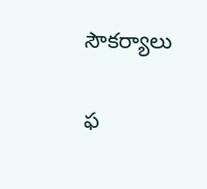సౌకర్యాలు

ఫ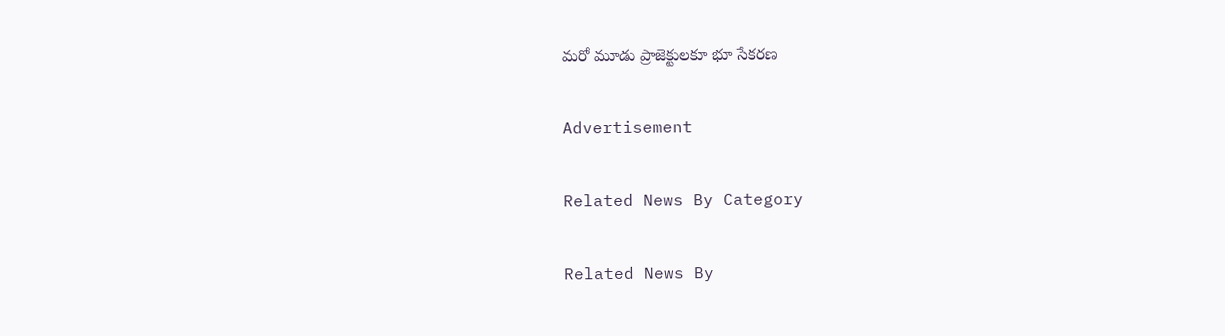మరో మూడు ప్రాజెక్టులకూ భూ సేకరణ

Advertisement

Related News By Category

Related News By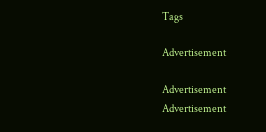Tags

Advertisement

Advertisement
Advertisement